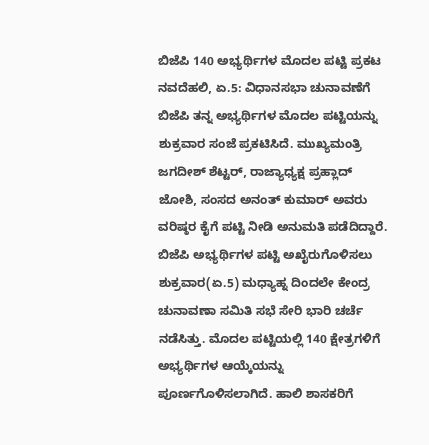ಬಿಜೆಪಿ 140 ಅಭ್ಯರ್ಥಿಗಳ ಮೊದಲ ಪಟ್ಟಿ ಪ್ರಕಟ
ನವದೆಹಲಿ, ಏ.5: ವಿಧಾನಸಭಾ ಚುನಾವಣೆಗೆ ಬಿಜೆಪಿ ತನ್ನ ಅಭ್ಯರ್ಥಿಗಳ ಮೊದಲ ಪಟ್ಟಿಯನ್ನು ಶುಕ್ರವಾರ ಸಂಜೆ ಪ್ರಕಟಿಸಿದೆ. ಮುಖ್ಯಮಂತ್ರಿ ಜಗದೀಶ್ ಶೆಟ್ಟರ್, ರಾಜ್ಯಾಧ್ಯಕ್ಷ ಪ್ರಹ್ಲಾದ್ ಜೋಶಿ, ಸಂಸದ ಅನಂತ್ ಕುಮಾರ್ ಅವರು ವರಿಷ್ಠರ ಕೈಗೆ ಪಟ್ಟಿ ನೀಡಿ ಅನುಮತಿ ಪಡೆದಿದ್ದಾರೆ.
ಬಿಜೆಪಿ ಅಭ್ಯರ್ಥಿಗಳ ಪಟ್ಟಿ ಅಖೈರುಗೊಳಿಸಲು ಶುಕ್ರವಾರ(ಏ.5) ಮಧ್ಯಾಹ್ನ ದಿಂದಲೇ ಕೇಂದ್ರ ಚುನಾವಣಾ ಸಮಿತಿ ಸಭೆ ಸೇರಿ ಭಾರಿ ಚರ್ಚೆ ನಡೆಸಿತ್ತು. ಮೊದಲ ಪಟ್ಟಿಯಲ್ಲಿ 140 ಕ್ಷೇತ್ರಗಳಿಗೆ ಅಭ್ಯರ್ಥಿಗಳ ಆಯ್ಕೆಯನ್ನು ಪೂರ್ಣಗೊಳಿಸಲಾಗಿದೆ. ಹಾಲಿ ಶಾಸಕರಿಗೆ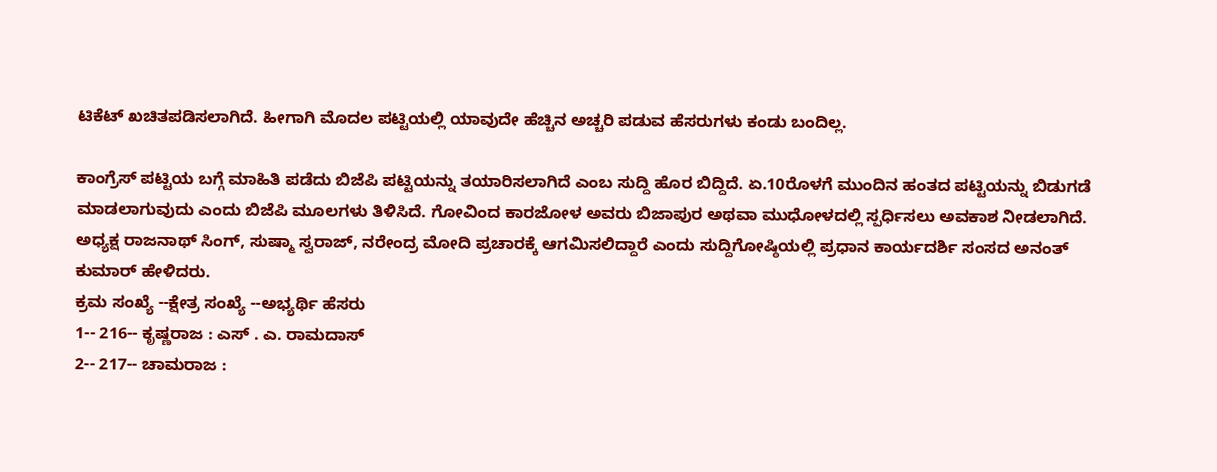ಟಿಕೆಟ್ ಖಚಿತಪಡಿಸಲಾಗಿದೆ. ಹೀಗಾಗಿ ಮೊದಲ ಪಟ್ಟಿಯಲ್ಲಿ ಯಾವುದೇ ಹೆಚ್ಚಿನ ಅಚ್ಚರಿ ಪಡುವ ಹೆಸರುಗಳು ಕಂಡು ಬಂದಿಲ್ಲ.

ಕಾಂಗ್ರೆಸ್ ಪಟ್ಟಿಯ ಬಗ್ಗೆ ಮಾಹಿತಿ ಪಡೆದು ಬಿಜೆಪಿ ಪಟ್ಟಿಯನ್ನು ತಯಾರಿಸಲಾಗಿದೆ ಎಂಬ ಸುದ್ದಿ ಹೊರ ಬಿದ್ದಿದೆ. ಏ.10ರೊಳಗೆ ಮುಂದಿನ ಹಂತದ ಪಟ್ಟಿಯನ್ನು ಬಿಡುಗಡೆ ಮಾಡಲಾಗುವುದು ಎಂದು ಬಿಜೆಪಿ ಮೂಲಗಳು ತಿಳಿಸಿದೆ. ಗೋವಿಂದ ಕಾರಜೋಳ ಅವರು ಬಿಜಾಪುರ ಅಥವಾ ಮುಧೋಳದಲ್ಲಿ ಸ್ಪರ್ಧಿಸಲು ಅವಕಾಶ ನೀಡಲಾಗಿದೆ. ಅಧ್ಯಕ್ಷ ರಾಜನಾಥ್ ಸಿಂಗ್, ಸುಷ್ಮಾ ಸ್ವರಾಜ್, ನರೇಂದ್ರ ಮೋದಿ ಪ್ರಚಾರಕ್ಕೆ ಆಗಮಿಸಲಿದ್ದಾರೆ ಎಂದು ಸುದ್ದಿಗೋಷ್ಠಿಯಲ್ಲಿ ಪ್ರಧಾನ ಕಾರ್ಯದರ್ಶಿ ಸಂಸದ ಅನಂತ್ ಕುಮಾರ್ ಹೇಳಿದರು.
ಕ್ರಮ ಸಂಖ್ಯೆ --ಕ್ಷೇತ್ರ ಸಂಖ್ಯೆ --ಅಭ್ಯರ್ಥಿ ಹೆಸರು
1-- 216-- ಕೃಷ್ಣರಾಜ : ಎಸ್ . ಎ. ರಾಮದಾಸ್
2-- 217-- ಚಾಮರಾಜ :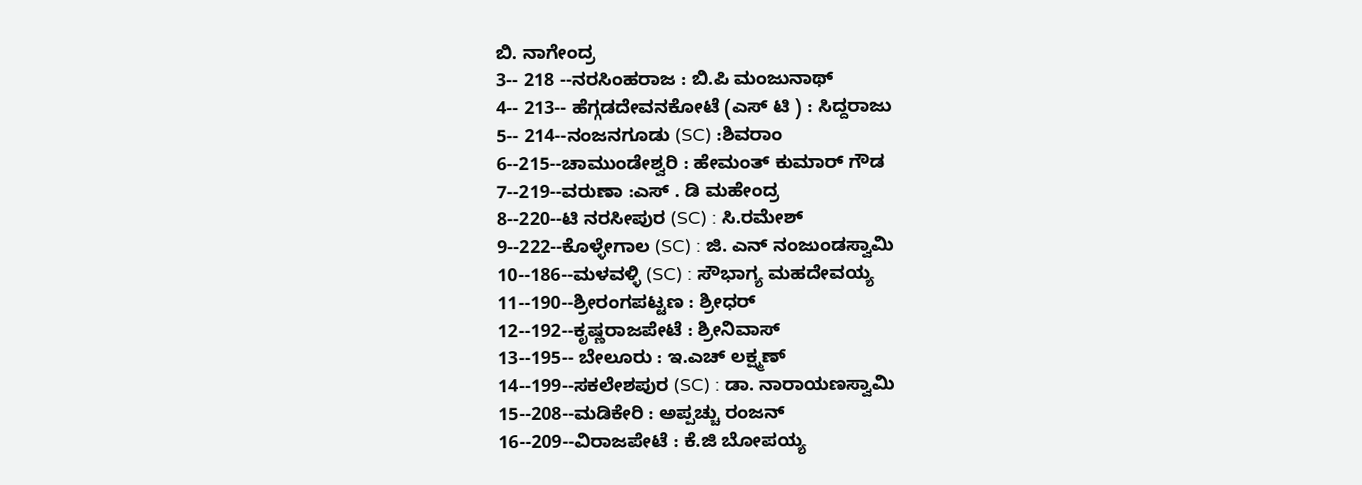ಬಿ. ನಾಗೇಂದ್ರ
3-- 218 --ನರಸಿಂಹರಾಜ : ಬಿ.ಪಿ ಮಂಜುನಾಥ್
4-- 213-- ಹೆಗ್ಗಡದೇವನಕೋಟೆ (ಎಸ್ ಟಿ ) : ಸಿದ್ದರಾಜು
5-- 214--ನಂಜನಗೂಡು (SC) :ಶಿವರಾಂ
6--215--ಚಾಮುಂಡೇಶ್ವರಿ : ಹೇಮಂತ್ ಕುಮಾರ್ ಗೌಡ
7--219--ವರುಣಾ :ಎಸ್ . ಡಿ ಮಹೇಂದ್ರ
8--220--ಟಿ ನರಸೀಪುರ (SC) : ಸಿ.ರಮೇಶ್
9--222--ಕೊಳ್ಳೇಗಾಲ (SC) : ಜಿ. ಎನ್ ನಂಜುಂಡಸ್ವಾಮಿ
10--186--ಮಳವಳ್ಳಿ (SC) : ಸೌಭಾಗ್ಯ ಮಹದೇವಯ್ಯ
11--190--ಶ್ರೀರಂಗಪಟ್ಟಣ : ಶ್ರೀಧರ್
12--192--ಕೃಷ್ಣರಾಜಪೇಟೆ : ಶ್ರೀನಿವಾಸ್
13--195-- ಬೇಲೂರು : ಇ.ಎಚ್ ಲಕ್ಷ್ಮಣ್
14--199--ಸಕಲೇಶಪುರ (SC) : ಡಾ. ನಾರಾಯಣಸ್ವಾಮಿ
15--208--ಮಡಿಕೇರಿ : ಅಪ್ಪಚ್ಚು ರಂಜನ್
16--209--ವಿರಾಜಪೇಟೆ : ಕೆ.ಜಿ ಬೋಪಯ್ಯ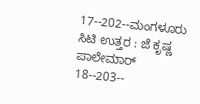17--202--ಮಂಗಳೂರು ಸಿಟಿ ಉತ್ತರ : ಜೆ ಕೃಷ್ಣ ಪಾಲೇಮಾರ್
18--203--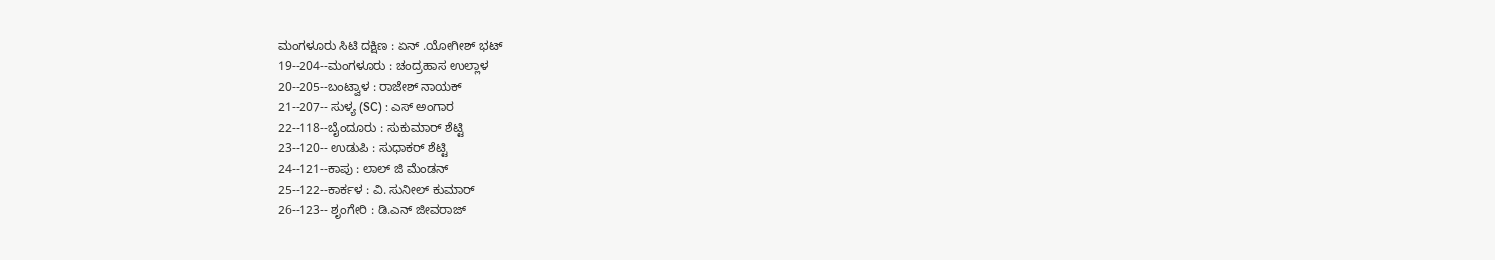ಮಂಗಳೂರು ಸಿಟಿ ದಕ್ಷಿಣ : ಏನ್ .ಯೋಗೀಶ್ ಭಟ್
19--204--ಮಂಗಳೂರು : ಚಂದ್ರಹಾಸ ಉಲ್ಲಾಳ
20--205--ಬಂಟ್ವಾಳ : ರಾಜೇಶ್ ನಾಯಕ್
21--207-- ಸುಳ್ಯ (SC) : ಎಸ್ ಅಂಗಾರ
22--118--ಬೈಂದೂರು : ಸುಕುಮಾರ್ ಶೆಟ್ಟಿ
23--120-- ಉಡುಪಿ : ಸುಧಾಕರ್ ಶೆಟ್ಟಿ
24--121--ಕಾಪು : ಲಾಲ್ ಜಿ ಮೆಂಡನ್
25--122--ಕಾರ್ಕಳ : ವಿ. ಸುನೀಲ್ ಕುಮಾರ್
26--123-- ಶೃಂಗೇರಿ : ಡಿ.ಎನ್ ಜೀವರಾಜ್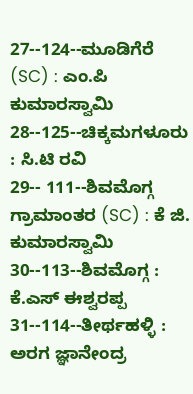27--124--ಮೂಡಿಗೆರೆ (SC) : ಎಂ.ಪಿ ಕುಮಾರಸ್ವಾಮಿ
28--125--ಚಿಕ್ಕಮಗಳೂರು : ಸಿ.ಟಿ ರವಿ
29-- 111--ಶಿವಮೊಗ್ಗ ಗ್ರಾಮಾಂತರ (SC) : ಕೆ ಜಿ. ಕುಮಾರಸ್ವಾಮಿ
30--113--ಶಿವಮೊಗ್ಗ : ಕೆ.ಎಸ್ ಈಶ್ವರಪ್ಪ
31--114--ತೀರ್ಥಹಳ್ಳಿ : ಅರಗ ಜ್ಞಾನೇಂದ್ರ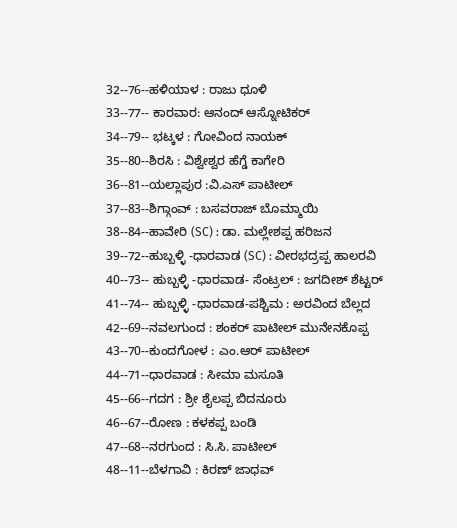32--76--ಹಳಿಯಾಳ : ರಾಜು ಧೂಳಿ
33--77-- ಕಾರವಾರ: ಆನಂದ್ ಆಸ್ನೋಟಿಕರ್
34--79-- ಭಟ್ಕಳ : ಗೋವಿಂದ ನಾಯಕ್
35--80--ಶಿರಸಿ : ವಿಶ್ವೇಶ್ವರ ಹೆಗ್ಡೆ ಕಾಗೇರಿ
36--81--ಯಲ್ಲಾಪುರ :ವಿ.ಎಸ್ ಪಾಟೀಲ್
37--83--ಶಿಗ್ಗಾಂವ್ : ಬಸವರಾಜ್ ಬೊಮ್ಮಾಯಿ
38--84--ಹಾವೇರಿ (SC) : ಡಾ. ಮಲ್ಲೇಶಪ್ಪ ಹರಿಜನ
39--72--ಹುಬ್ಬಳ್ಳಿ -ಧಾರವಾಡ (SC) : ವೀರಭದ್ರಪ್ಪ ಹಾಲರವಿ
40--73-- ಹುಬ್ಬಳ್ಳಿ -ಧಾರವಾಡ- ಸೆಂಟ್ರಲ್ : ಜಗದೀಶ್ ಶೆಟ್ಟರ್
41--74-- ಹುಬ್ಬಳ್ಳಿ -ಧಾರವಾಡ-ಪಶ್ಚಿಮ : ಅರವಿಂದ ಬೆಲ್ಲದ
42--69--ನವಲಗುಂದ : ಶಂಕರ್ ಪಾಟೀಲ್ ಮುನೇನಕೊಪ್ಪ
43--70--ಕುಂದಗೋಳ : ಎಂ.ಆರ್ ಪಾಟೀಲ್
44--71--ಧಾರವಾಡ : ಸೀಮಾ ಮಸೂತಿ
45--66--ಗದಗ : ಶ್ರೀ ಶೈಲಪ್ಪ ಬಿದನೂರು
46--67--ರೋಣ : ಕಳಕಪ್ಪ ಬಂಡಿ
47--68--ನರಗುಂದ : ಸಿ.ಸಿ. ಪಾಟೀಲ್
48--11--ಬೆಳಗಾವಿ : ಕಿರಣ್ ಜಾಧವ್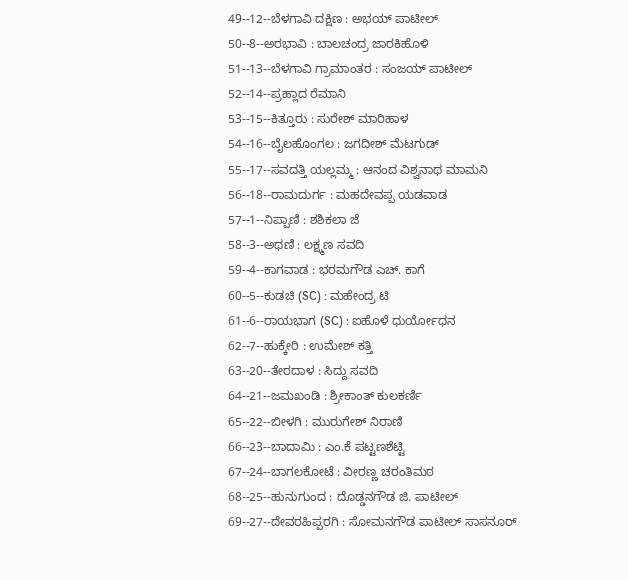49--12--ಬೆಳಗಾವಿ ದಕ್ಷಿಣ : ಅಭಯ್ ಪಾಟೀಲ್
50--8--ಅರಭಾವಿ : ಬಾಲಚಂದ್ರ ಜಾರಕಿಹೊಳಿ
51--13--ಬೆಳಗಾವಿ ಗ್ರಾಮಾಂತರ : ಸಂಜಯ್ ಪಾಟೀಲ್
52--14--ಪ್ರಹ್ಲಾದ ರೆಮಾನಿ
53--15--ಕಿತ್ತೂರು : ಸುರೇಶ್ ಮಾರಿಹಾಳ
54--16--ಬೈಲಹೊಂಗಲ : ಜಗದೀಶ್ ಮೆಟಗುಡ್
55--17--ಸವದತ್ತಿ ಯಲ್ಲಮ್ಮ : ಆನಂದ ವಿಶ್ವನಾಥ ಮಾಮನಿ
56--18--ರಾಮದುರ್ಗ : ಮಹದೇವಪ್ಪ ಯಡವಾಡ
57--1--ನಿಪ್ಪಾಣಿ : ಶಶಿಕಲಾ ಜೆ
58--3--ಅಥಣಿ : ಲಕ್ಷ್ಮಣ ಸವದಿ
59--4--ಕಾಗವಾಡ : ಭರಮಗೌಡ ಎಚ್. ಕಾಗೆ
60--5--ಕುಡಚಿ (SC) : ಮಹೇಂದ್ರ ಟಿ
61--6--ರಾಯಭಾಗ (SC) : ಐಹೊಳೆ ಧುರ್ಯೋಧನ
62--7--ಹುಕ್ಕೇರಿ : ಉಮೇಶ್ ಕತ್ತಿ
63--20--ತೇರದಾಳ : ಸಿದ್ದು ಸವದಿ
64--21--ಜಮಖಂಡಿ : ಶ್ರೀಕಾಂತ್ ಕುಲಕರ್ಣಿ
65--22--ಬೀಳಗಿ : ಮುರುಗೇಶ್ ನಿರಾಣಿ
66--23--ಬಾದಾಮಿ : ಎಂ.ಕೆ ಪಟ್ಟಣಶೆಟ್ಟಿ
67--24--ಬಾಗಲಕೋಟೆ : ವೀರಣ್ಣ ಚರಂತಿಮಠ
68--25--ಹುನುಗುಂದ : ದೊಡ್ಡನಗೌಡ ಜಿ. ಪಾಟೀಲ್
69--27--ದೇವರಹಿಪ್ಪರಗಿ : ಸೋಮನಗೌಡ ಪಾಟೀಲ್ ಸಾಸನೂರ್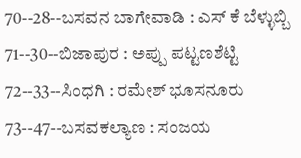70--28--ಬಸವನ ಬಾಗೇವಾಡಿ : ಎಸ್ ಕೆ ಬೆಳ್ಳುಬ್ಬಿ
71--30--ಬಿಜಾಪುರ : ಅಪ್ಪು ಪಟ್ಟಣಶೆಟ್ಟಿ
72--33--ಸಿಂಧಗಿ : ರಮೇಶ್ ಭೂಸನೂರು
73--47--ಬಸವಕಲ್ಯಾಣ : ಸಂಜಯ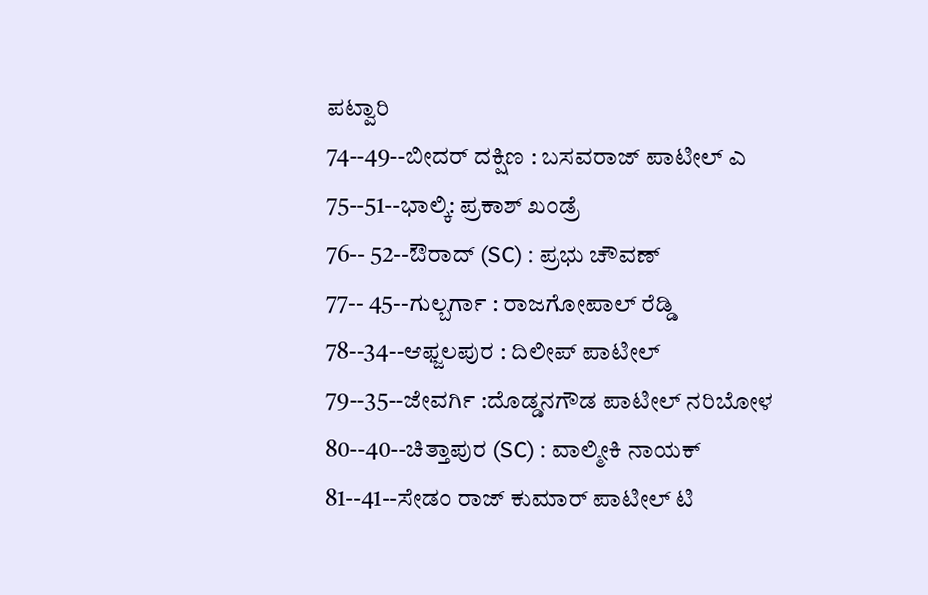ಪಟ್ವಾರಿ
74--49--ಬೀದರ್ ದಕ್ಷಿಣ : ಬಸವರಾಜ್ ಪಾಟೀಲ್ ಎ
75--51--ಭಾಲ್ಕಿ: ಪ್ರಕಾಶ್ ಖಂಡ್ರೆ
76-- 52--ಔರಾದ್ (SC) : ಪ್ರಭು ಚೌವಣ್
77-- 45--ಗುಲ್ಬರ್ಗಾ : ರಾಜಗೋಪಾಲ್ ರೆಡ್ಡಿ
78--34--ಆಫ್ಜಲಪುರ : ದಿಲೀಪ್ ಪಾಟೀಲ್
79--35--ಜೇವರ್ಗಿ :ದೊಡ್ಡನಗೌಡ ಪಾಟೀಲ್ ನರಿಬೋಳ
80--40--ಚಿತ್ತಾಪುರ (SC) : ವಾಲ್ಮೀಕಿ ನಾಯಕ್
81--41--ಸೇಡಂ ರಾಜ್ ಕುಮಾರ್ ಪಾಟೀಲ್ ಟಿ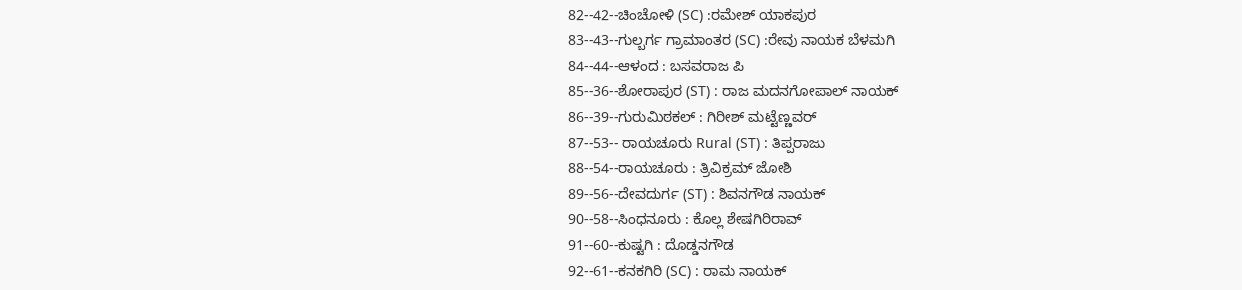82--42--ಚಿಂಚೋಳಿ (SC) :ರಮೇಶ್ ಯಾಕಪುರ
83--43--ಗುಲ್ಬರ್ಗ ಗ್ರಾಮಾಂತರ (SC) :ರೇವು ನಾಯಕ ಬೆಳಮಗಿ
84--44--ಆಳಂದ : ಬಸವರಾಜ ಪಿ
85--36--ಶೋರಾಪುರ (ST) : ರಾಜ ಮದನಗೋಪಾಲ್ ನಾಯಕ್
86--39--ಗುರುಮಿಠಕಲ್ : ಗಿರೀಶ್ ಮಟ್ಟೆಣ್ಣವರ್
87--53-- ರಾಯಚೂರು Rural (ST) : ತಿಪ್ಪರಾಜು
88--54--ರಾಯಚೂರು : ತ್ರಿವಿಕ್ರಮ್ ಜೋಶಿ
89--56--ದೇವದುರ್ಗ (ST) : ಶಿವನಗೌಡ ನಾಯಕ್
90--58--ಸಿಂಧನೂರು : ಕೊಲ್ಲ ಶೇಷಗಿರಿರಾವ್
91--60--ಕುಷ್ಟಗಿ : ದೊಡ್ಡನಗೌಡ
92--61--ಕನಕಗಿರಿ (SC) : ರಾಮ ನಾಯಕ್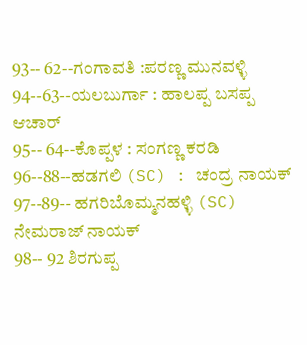93-- 62--ಗಂಗಾವತಿ :ಪರಣ್ಣ ಮುನವಳ್ಳಿ
94--63--ಯಲಬುರ್ಗಾ : ಹಾಲಪ್ಪ ಬಸಪ್ಪ ಆಚಾರ್
95-- 64--ಕೊಪ್ಪಳ : ಸಂಗಣ್ಣ ಕರಡಿ
96--88--ಹಡಗಲಿ (SC) : ಚಂದ್ರ ನಾಯಕ್
97--89-- ಹಗರಿಬೊಮ್ಮನಹಳ್ಳಿ (SC) ನೇಮರಾಜ್ ನಾಯಕ್
98-- 92 ಶಿರಗುಪ್ಪ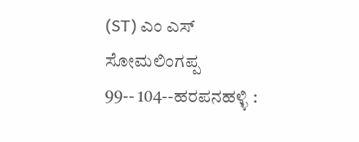(ST) ಎಂ ಎಸ್ ಸೋಮಲಿಂಗಪ್ಪ
99-- 104--ಹರಪನಹಳ್ಳಿ :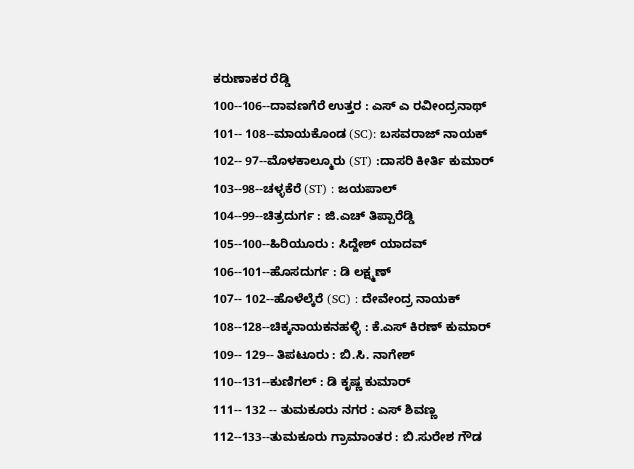ಕರುಣಾಕರ ರೆಡ್ಡಿ
100--106--ದಾವಣಗೆರೆ ಉತ್ತರ : ಎಸ್ ಎ ರವೀಂದ್ರನಾಥ್
101-- 108--ಮಾಯಕೊಂಡ (SC): ಬಸವರಾಜ್ ನಾಯಕ್
102-- 97--ಮೊಳಕಾಲ್ಮೂರು (ST) :ದಾಸರಿ ಕೀರ್ತಿ ಕುಮಾರ್
103--98--ಚಳ್ಳಕೆರೆ (ST) : ಜಯಪಾಲ್
104--99--ಚಿತ್ರದುರ್ಗ : ಜಿ.ಎಚ್ ತಿಪ್ಪಾರೆಡ್ಡಿ
105--100--ಹಿರಿಯೂರು : ಸಿದ್ದೇಶ್ ಯಾದವ್
106--101--ಹೊಸದುರ್ಗ : ಡಿ ಲಕ್ಷ್ಮಣ್
107-- 102--ಹೊಳೆಲ್ಕೆರೆ (SC) : ದೇವೇಂದ್ರ ನಾಯಕ್
108--128--ಚಿಕ್ಕನಾಯಕನಹಳ್ಳಿ : ಕೆ.ಎಸ್ ಕಿರಣ್ ಕುಮಾರ್
109-- 129-- ತಿಪಟೂರು : ಬಿ.ಸಿ. ನಾಗೇಶ್
110--131--ಕುಣಿಗಲ್ : ಡಿ ಕೃಷ್ಣ ಕುಮಾರ್
111-- 132 -- ತುಮಕೂರು ನಗರ : ಎಸ್ ಶಿವಣ್ಣ
112--133--ತುಮಕೂರು ಗ್ರಾಮಾಂತರ : ಬಿ.ಸುರೇಶ ಗೌಡ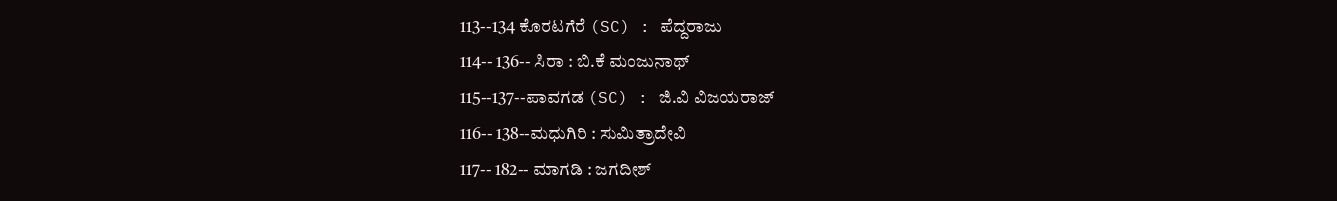113--134 ಕೊರಟಗೆರೆ (SC) : ಪೆದ್ದರಾಜು
114-- 136-- ಸಿರಾ : ಬಿ.ಕೆ ಮಂಜುನಾಥ್
115--137--ಪಾವಗಡ (SC) : ಜಿ.ವಿ ವಿಜಯರಾಜ್
116-- 138--ಮಧುಗಿರಿ : ಸುಮಿತ್ರಾದೇವಿ
117-- 182-- ಮಾಗಡಿ : ಜಗದೀಶ್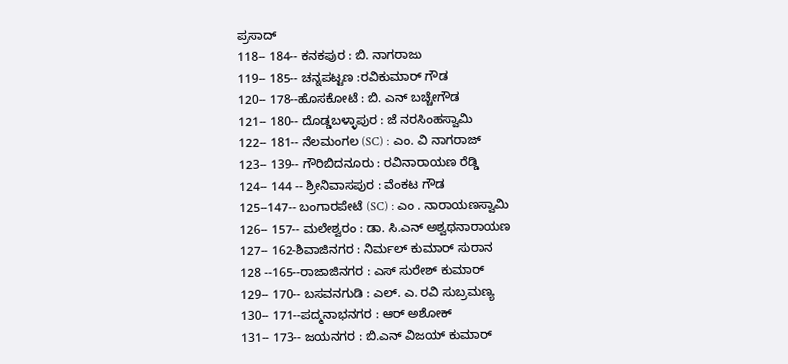ಪ್ರಸಾದ್
118-- 184-- ಕನಕಪುರ : ಬಿ. ನಾಗರಾಜು
119-- 185-- ಚನ್ನಪಟ್ಟಣ :ರವಿಕುಮಾರ್ ಗೌಡ
120-- 178--ಹೊಸಕೋಟೆ : ಬಿ. ಎನ್ ಬಚ್ಚೇಗೌಡ
121-- 180-- ದೊಡ್ಡಬಳ್ಳಾಪುರ : ಜೆ ನರಸಿಂಹಸ್ವಾಮಿ
122-- 181-- ನೆಲಮಂಗಲ (SC) : ಎಂ. ವಿ ನಾಗರಾಜ್
123-- 139-- ಗೌರಿಬಿದನೂರು : ರವಿನಾರಾಯಣ ರೆಡ್ಡಿ
124-- 144 -- ಶ್ರೀನಿವಾಸಪುರ : ವೆಂಕಟ ಗೌಡ
125--147-- ಬಂಗಾರಪೇಟೆ (SC) : ಎಂ . ನಾರಾಯಣಸ್ವಾಮಿ
126-- 157-- ಮಲೇಶ್ವರಂ : ಡಾ. ಸಿ.ಎನ್ ಅಶ್ವಥನಾರಾಯಣ
127-- 162-ಶಿವಾಜಿನಗರ : ನಿರ್ಮಲ್ ಕುಮಾರ್ ಸುರಾನ
128 --165--ರಾಜಾಜಿನಗರ : ಎಸ್ ಸುರೇಶ್ ಕುಮಾರ್
129-- 170-- ಬಸವನಗುಡಿ : ಎಲ್. ಎ. ರವಿ ಸುಬ್ರಮಣ್ಯ
130-- 171--ಪದ್ಮನಾಭನಗರ : ಆರ್ ಅಶೋಕ್
131-- 173-- ಜಯನಗರ : ಬಿ.ಎನ್ ವಿಜಯ್ ಕುಮಾರ್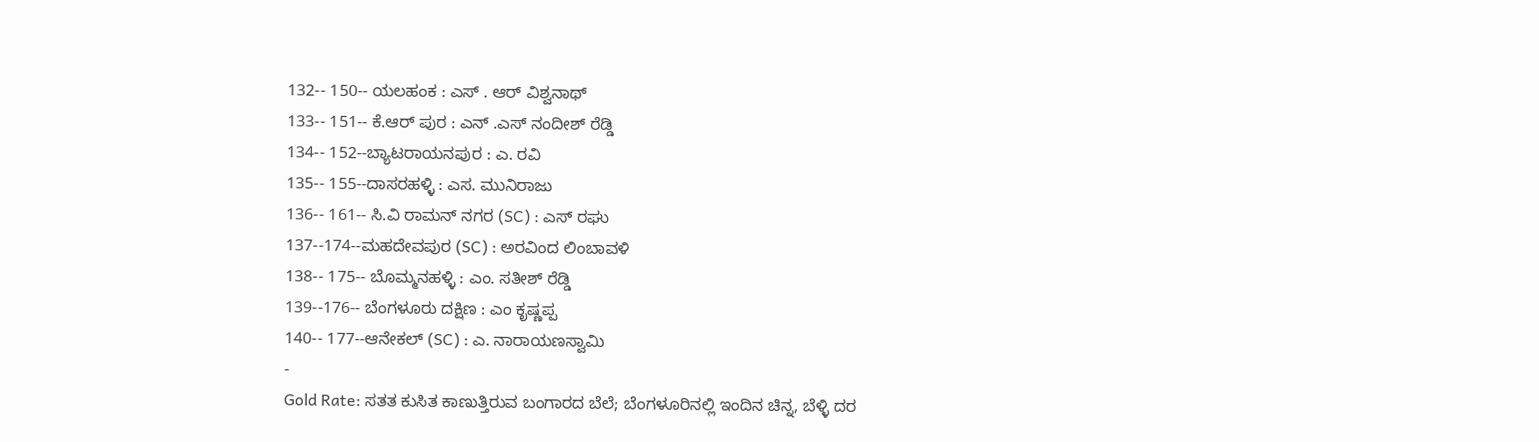132-- 150-- ಯಲಹಂಕ : ಎಸ್ . ಆರ್ ವಿಶ್ವನಾಥ್
133-- 151-- ಕೆ.ಆರ್ ಪುರ : ಎನ್ .ಎಸ್ ನಂದೀಶ್ ರೆಡ್ಡಿ
134-- 152--ಬ್ಯಾಟರಾಯನಪುರ : ಎ. ರವಿ
135-- 155--ದಾಸರಹಳ್ಳಿ : ಎಸ. ಮುನಿರಾಜು
136-- 161-- ಸಿ.ವಿ ರಾಮನ್ ನಗರ (SC) : ಎಸ್ ರಘು
137--174--ಮಹದೇವಪುರ (SC) : ಅರವಿಂದ ಲಿಂಬಾವಳಿ
138-- 175-- ಬೊಮ್ಮನಹಳ್ಳಿ : ಎಂ. ಸತೀಶ್ ರೆಡ್ಡಿ
139--176-- ಬೆಂಗಳೂರು ದಕ್ಷಿಣ : ಎಂ ಕೃಷ್ಣಪ್ಪ
140-- 177--ಆನೇಕಲ್ (SC) : ಎ. ನಾರಾಯಣಸ್ವಾಮಿ
-
Gold Rate: ಸತತ ಕುಸಿತ ಕಾಣುತ್ತಿರುವ ಬಂಗಾರದ ಬೆಲೆ; ಬೆಂಗಳೂರಿನಲ್ಲಿ ಇಂದಿನ ಚಿನ್ನ, ಬೆಳ್ಳಿ ದರ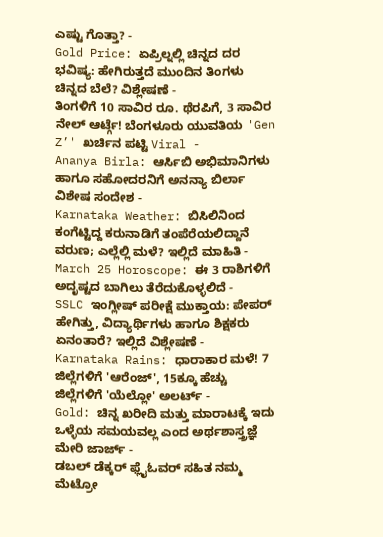ಎಷ್ಟು ಗೊತ್ತಾ? -
Gold Price: ಏಪ್ರಿಲ್ನಲ್ಲಿ ಚಿನ್ನದ ದರ ಭವಿಷ್ಯ: ಹೇಗಿರುತ್ತದೆ ಮುಂದಿನ ತಿಂಗಳು ಚಿನ್ನದ ಬೆಲೆ? ವಿಶ್ಲೇಷಣೆ -
ತಿಂಗಳಿಗೆ 10 ಸಾವಿರ ರೂ. ಥೆರಪಿಗೆ, 3 ಸಾವಿರ ನೇಲ್ ಆರ್ಟ್ಗೆ! ಬೆಂಗಳೂರು ಯುವತಿಯ 'Gen Z’' ಖರ್ಚಿನ ಪಟ್ಟಿ Viral -
Ananya Birla: ಆರ್ಸಿಬಿ ಅಭಿಮಾನಿಗಳು ಹಾಗೂ ಸಹೋದರನಿಗೆ ಅನನ್ಯಾ ಬಿರ್ಲಾ ವಿಶೇಷ ಸಂದೇಶ -
Karnataka Weather: ಬಿಸಿಲಿನಿಂದ ಕಂಗೆಟ್ಟಿದ್ದ ಕರುನಾಡಿಗೆ ತಂಪೆರೆಯಲಿದ್ದಾನೆ ವರುಣ; ಎಲ್ಲೆಲ್ಲಿ ಮಳೆ? ಇಲ್ಲಿದೆ ಮಾಹಿತಿ -
March 25 Horoscope: ಈ 3 ರಾಶಿಗಳಿಗೆ ಅದೃಷ್ಟದ ಬಾಗಿಲು ತೆರೆದುಕೊಳ್ಳಲಿದೆ -
SSLC ಇಂಗ್ಲೀಷ್ ಪರೀಕ್ಷೆ ಮುಕ್ತಾಯ: ಪೇಪರ್ ಹೇಗಿತ್ತು, ವಿದ್ಯಾರ್ಥಿಗಳು ಹಾಗೂ ಶಿಕ್ಷಕರು ಏನಂತಾರೆ? ಇಲ್ಲಿದೆ ವಿಶ್ಲೇಷಣೆ -
Karnataka Rains: ಧಾರಾಕಾರ ಮಳೆ! 7 ಜಿಲ್ಲೆಗಳಿಗೆ 'ಆರೆಂಜ್', 15ಕ್ಕೂ ಹೆಚ್ಚು ಜಿಲ್ಲೆಗಳಿಗೆ 'ಯೆಲ್ಲೋ' ಅಲರ್ಟ್ -
Gold: ಚಿನ್ನ ಖರೀದಿ ಮತ್ತು ಮಾರಾಟಕ್ಕೆ ಇದು ಒಳ್ಳೆಯ ಸಮಯವಲ್ಲ ಎಂದ ಅರ್ಥಶಾಸ್ತ್ರಜ್ಞೆ ಮೇರಿ ಜಾರ್ಜ್ -
ಡಬಲ್ ಡೆಕ್ಕರ್ ಫ್ಲೈಓವರ್ ಸಹಿತ ನಮ್ಮ ಮೆಟ್ರೋ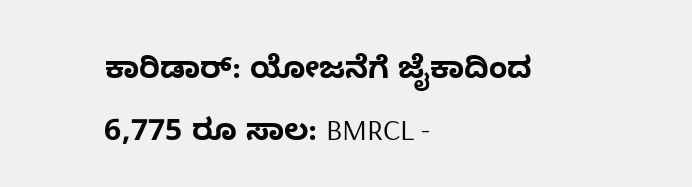ಕಾರಿಡಾರ್: ಯೋಜನೆಗೆ ಜೈಕಾದಿಂದ 6,775 ರೂ ಸಾಲ: BMRCL -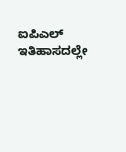ಐಪಿಎಲ್ ಇತಿಹಾಸದಲ್ಲೇ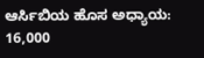ಆರ್ಸಿಬಿಯ ಹೊಸ ಅಧ್ಯಾಯ: 16,000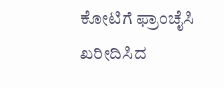ಕೋಟಿಗೆ ಫ್ರಾಂಚೈಸಿ ಖರೀದಿಸಿದ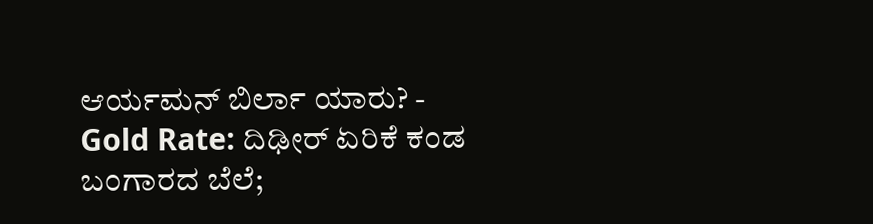ಆರ್ಯಮನ್ ಬಿರ್ಲಾ ಯಾರು? -
Gold Rate: ದಿಢೀರ್ ಏರಿಕೆ ಕಂಡ ಬಂಗಾರದ ಬೆಲೆ;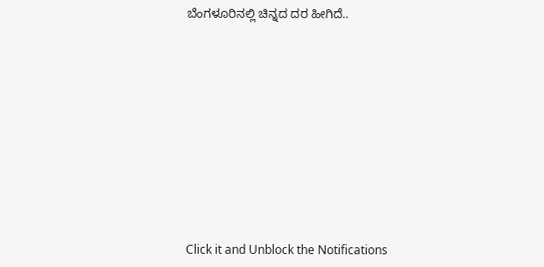ಬೆಂಗಳೂರಿನಲ್ಲಿ ಚಿನ್ನದ ದರ ಹೀಗಿದೆ..












Click it and Unblock the Notifications